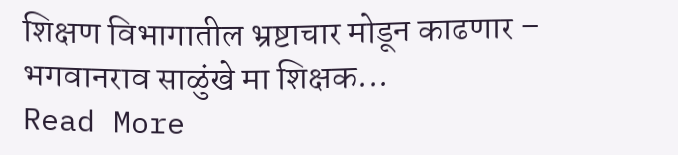शिक्षण विभागातील भ्रष्टाचार मोडून काढणार – भगवानराव साळुंखे मा शिक्षक...
Read More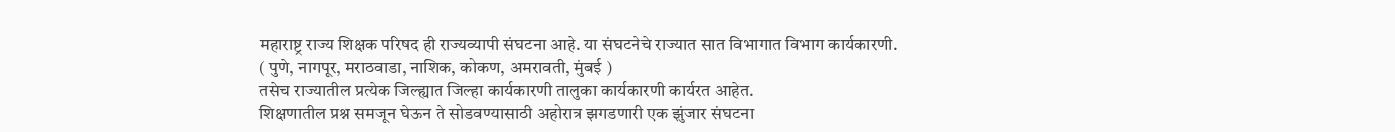महाराष्ट्र राज्य शिक्षक परिषद ही राज्यव्यापी संघटना आहे. या संघटनेचे राज्यात सात विभागात विभाग कार्यकारणी.
( पुणे, नागपूर, मराठवाडा, नाशिक, कोकण, अमरावती, मुंबई )
तसेच राज्यातील प्रत्येक जिल्ह्यात जिल्हा कार्यकारणी तालुका कार्यकारणी कार्यरत आहेत.
शिक्षणातील प्रश्न समजून घेऊन ते सोडवण्यासाठी अहोरात्र झगडणारी एक झुंजार संघटना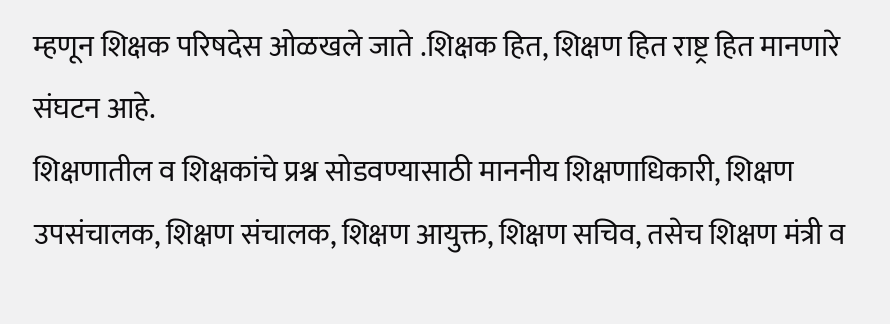म्हणून शिक्षक परिषदेस ओळखले जाते .शिक्षक हित, शिक्षण हित राष्ट्र हित मानणारे संघटन आहे.
शिक्षणातील व शिक्षकांचे प्रश्न सोडवण्यासाठी माननीय शिक्षणाधिकारी, शिक्षण उपसंचालक, शिक्षण संचालक, शिक्षण आयुक्त, शिक्षण सचिव, तसेच शिक्षण मंत्री व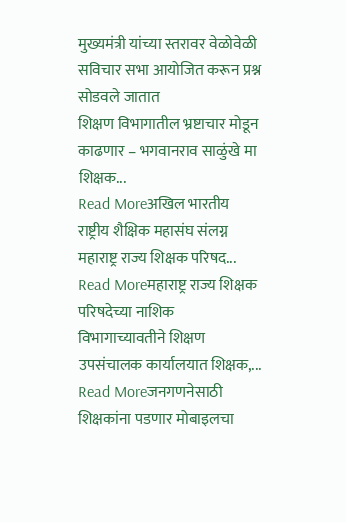मुख्यमंत्री यांच्या स्तरावर वेळोवेळी सविचार सभा आयोजित करून प्रश्न सोडवले जातात
शिक्षण विभागातील भ्रष्टाचार मोडून काढणार – भगवानराव साळुंखे मा शिक्षक...
Read Moreअखिल भारतीय राष्ट्रीय शैक्षिक महासंघ संलग्न महाराष्ट्र राज्य शिक्षक परिषद...
Read Moreमहाराष्ट्र राज्य शिक्षक परिषदेच्या नाशिक विभागाच्यावतीने शिक्षण उपसंचालक कार्यालयात शिक्षक,...
Read Moreजनगणनेसाठी शिक्षकांना पडणार मोबाइलचा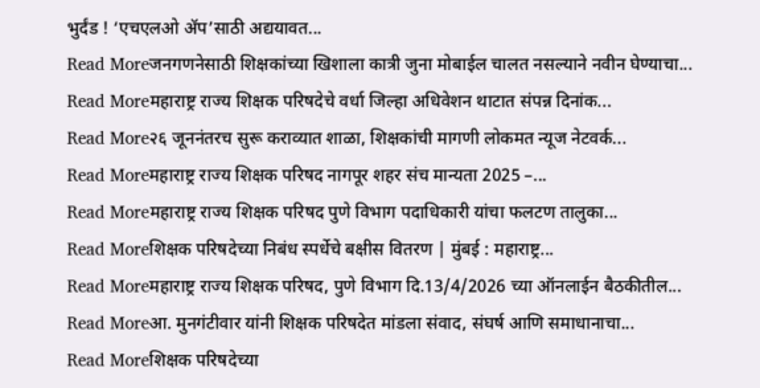भुर्दंड ! ‘एचएलओ ॲप’साठी अद्ययावत...
Read Moreजनगणनेसाठी शिक्षकांच्या खिशाला कात्री जुना मोबाईल चालत नसल्याने नवीन घेण्याचा...
Read Moreमहाराष्ट्र राज्य शिक्षक परिषदेचे वर्धा जिल्हा अधिवेशन थाटात संपन्न दिनांक...
Read More२६ जूननंतरच सुरू कराव्यात शाळा, शिक्षकांची मागणी लोकमत न्यूज नेटवर्क...
Read Moreमहाराष्ट्र राज्य शिक्षक परिषद नागपूर शहर संच मान्यता 2025 –...
Read Moreमहाराष्ट्र राज्य शिक्षक परिषद पुणे विभाग पदाधिकारी यांचा फलटण तालुका...
Read Moreशिक्षक परिषदेच्या निबंध स्पर्धेचे बक्षीस वितरण | मुंबई : महाराष्ट्र...
Read Moreमहाराष्ट्र राज्य शिक्षक परिषद, पुणे विभाग दि.13/4/2026 च्या ऑनलाईन बैठकीतील...
Read Moreआ. मुनगंटीवार यांनी शिक्षक परिषदेत मांडला संवाद, संघर्ष आणि समाधानाचा...
Read Moreशिक्षक परिषदेच्या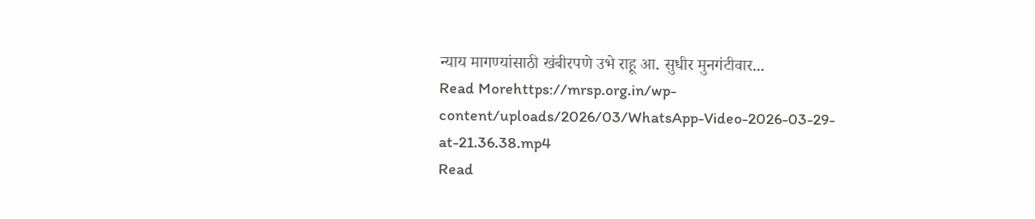न्याय मागण्यांसाठी खंबीरपणे उभे राहू आ. सुधीर मुनगंटीवार...
Read Morehttps://mrsp.org.in/wp-content/uploads/2026/03/WhatsApp-Video-2026-03-29-at-21.36.38.mp4
Read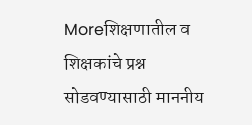Moreशिक्षणातील व शिक्षकांचे प्रश्न सोडवण्यासाठी माननीय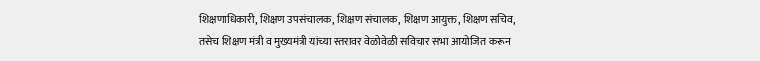शिक्षणाधिकारी, शिक्षण उपसंचालक, शिक्षण संचालक, शिक्षण आयुक्त, शिक्षण सचिव, तसेच शिक्षण मंत्री व मुख्यमंत्री यांच्या स्तरावर वेळोवेळी सविचार सभा आयोजित करून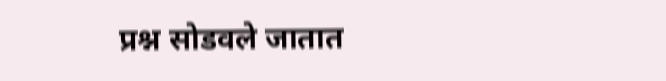प्रश्न सोडवले जातात